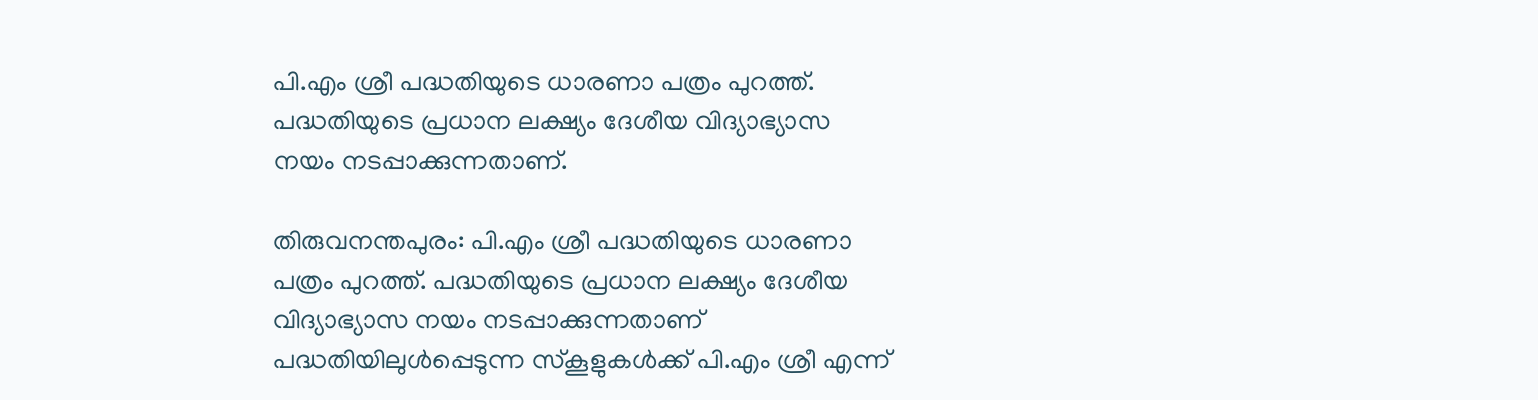പി.എം ശ്രീ പദ്ധതിയുടെ ധാരണാ പത്രം പുറത്ത്. പദ്ധതിയുടെ പ്രധാന ലക്ഷ്യം ദേശീയ വിദ്യാഭ്യാസ നയം നടപ്പാക്കുന്നതാണ്.

തിരുവനന്തപുരം: പി.എം ശ്രീ പദ്ധതിയുടെ ധാരണാ പത്രം പുറത്ത്. പദ്ധതിയുടെ പ്രധാന ലക്ഷ്യം ദേശീയ വിദ്യാഭ്യാസ നയം നടപ്പാക്കുന്നതാണ് പദ്ധതിയിലുള്‍പ്പെടുന്ന സ്‌കൂളുകള്‍ക്ക് പി.എം ശ്രീ എന്ന്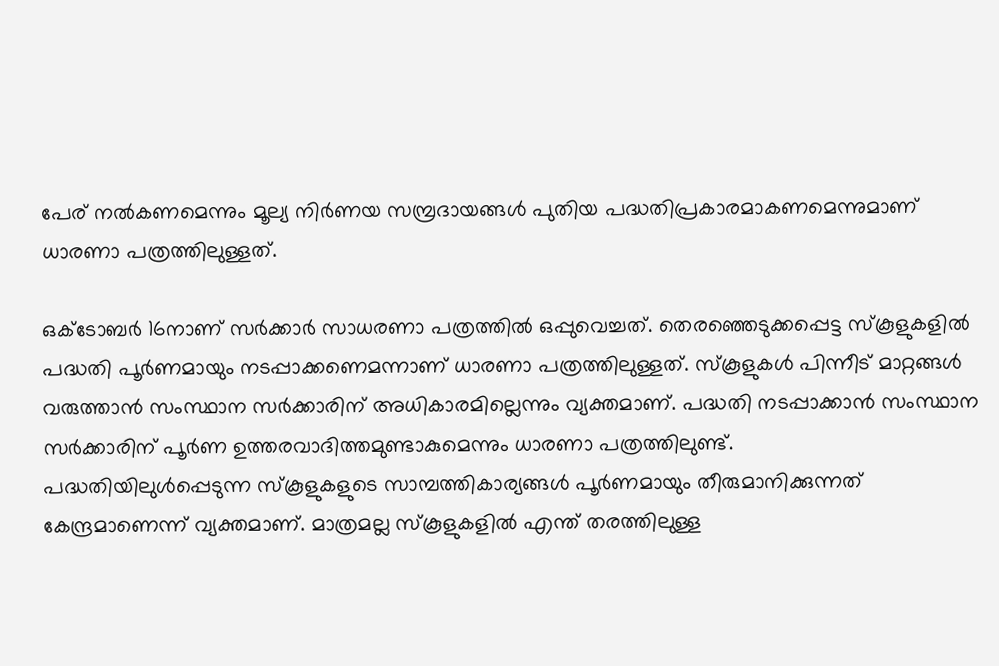പേര് നല്‍കണമെന്നും മൂല്യ നിര്‍ണയ സമ്പ്രദായങ്ങള്‍ പുതിയ പദ്ധതിപ്രകാരമാകണമെന്നുമാണ് ധാരണാ പത്രത്തിലുള്ളത്.

ഒക്ടോബര്‍ 16നാണ് സര്‍ക്കാര്‍ സാധരണാ പത്രത്തില്‍ ഒപ്പുവെച്ചത്. തെരഞ്ഞെടുക്കപ്പെട്ട സ്‌കൂളുകളില്‍ പദ്ധതി പൂര്‍ണമായും നടപ്പാക്കണെമന്നാണ് ധാരണാ പത്രത്തിലുള്ളത്. സ്‌കൂളുകള്‍ പിന്നീട് മാറ്റങ്ങള്‍ വരുത്താന്‍ സംസ്ഥാന സര്‍ക്കാരിന് അധികാരമില്ലെന്നും വ്യക്തമാണ്. പദ്ധതി നടപ്പാക്കാന്‍ സംസ്ഥാന സര്‍ക്കാരിന് പൂര്‍ണ ഉത്തരവാദിത്തമുണ്ടാകുമെന്നും ധാരണാ പത്രത്തിലുണ്ട്.
പദ്ധതിയിലുള്‍പ്പെടുന്ന സ്‌കൂളുകളുടെ സാമ്പത്തികാര്യങ്ങള്‍ പൂര്‍ണമായും തീരുമാനിക്കുന്നത് കേന്ദ്രമാണെന്ന് വ്യക്തമാണ്. മാത്രമല്ല സ്‌കൂളുകളില്‍ എന്ത് തരത്തിലുള്ള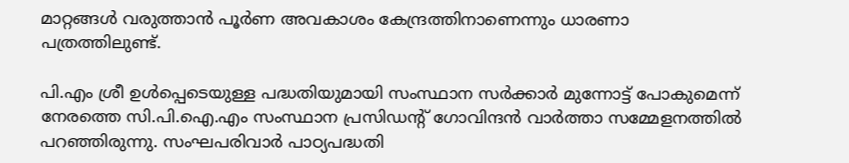മാറ്റങ്ങള്‍ വരുത്താന്‍ പൂര്‍ണ അവകാശം കേന്ദ്രത്തിനാണെന്നും ധാരണാ പത്രത്തിലുണ്ട്.

പി.എം ശ്രീ ഉള്‍പ്പെടെയുള്ള പദ്ധതിയുമായി സംസ്ഥാന സര്‍ക്കാര്‍ മുന്നോട്ട് പോകുമെന്ന് നേരത്തെ സി.പി.ഐ.എം സംസ്ഥാന പ്രസിഡന്റ് ഗോവിന്ദന്‍ വാര്‍ത്താ സമ്മേളനത്തില്‍ പറഞ്ഞിരുന്നു. സംഘപരിവാര്‍ പാഠ്യപദ്ധതി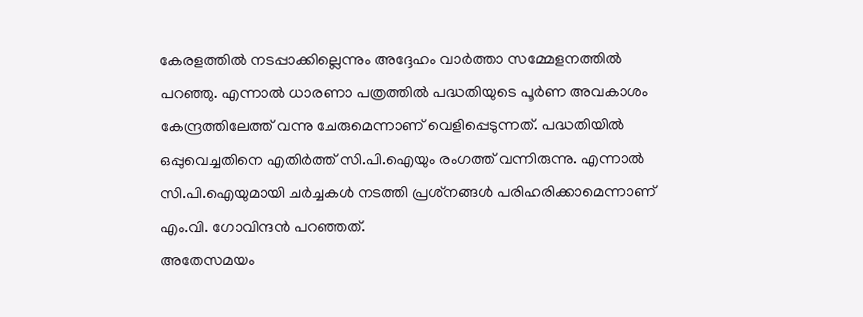കേരളത്തില്‍ നടപ്പാക്കില്ലെന്നും അദ്ദേഹം വാര്‍ത്താ സമ്മേളനത്തില്‍ പറഞ്ഞു. എന്നാല്‍ ധാരണാ പത്രത്തില്‍ പദ്ധതിയുടെ പൂര്‍ണ അവകാശം കേന്ദ്രത്തിലേത്ത് വന്നു ചേരുമെന്നാണ് വെളിപ്പെടുന്നത്. പദ്ധതിയില്‍ ഒപ്പുവെച്ചതിനെ എതിര്‍ത്ത് സി.പി.ഐയും രംഗത്ത് വന്നിരുന്നു. എന്നാല്‍ സി.പി.ഐയുമായി ചര്‍ച്ചകള്‍ നടത്തി പ്രശ്‌നങ്ങള്‍ പരിഹരിക്കാമെന്നാണ് എം.വി. ഗോവിന്ദന്‍ പറഞ്ഞത്.
അതേസമയം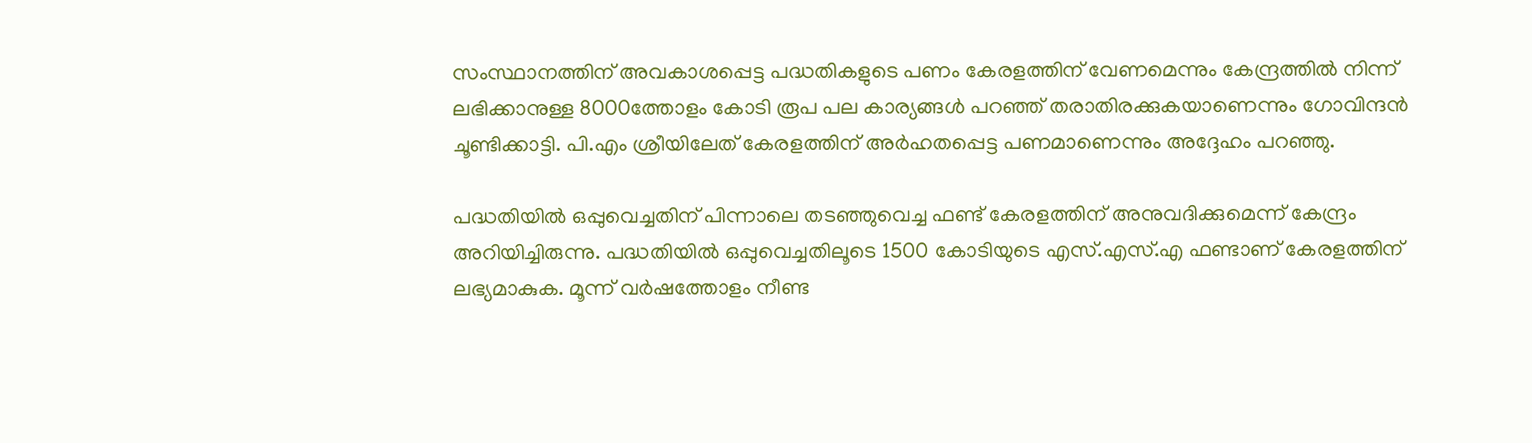സംസ്ഥാനത്തിന് അവകാശപ്പെട്ട പദ്ധതികളുടെ പണം കേരളത്തിന് വേണമെന്നും കേന്ദ്രത്തില്‍ നിന്ന് ലഭിക്കാനുള്ള 8000ത്തോളം കോടി രൂപ പല കാര്യങ്ങള്‍ പറഞ്ഞ് തരാതിരക്കുകയാണെന്നും ഗോവിന്ദന്‍ ചൂണ്ടിക്കാട്ടി. പി.എം ശ്രീയിലേത് കേരളത്തിന് അര്‍ഹതപ്പെട്ട പണമാണെന്നും അദ്ദേഹം പറഞ്ഞു.

പദ്ധതിയില്‍ ഒപ്പുവെച്ചതിന് പിന്നാലെ തടഞ്ഞുവെച്ച ഫണ്ട് കേരളത്തിന് അനുവദിക്കുമെന്ന് കേന്ദ്രം അറിയിച്ചിരുന്നു. പദ്ധതിയില്‍ ഒപ്പുവെച്ചതിലൂടെ 1500 കോടിയുടെ എസ്.എസ്.എ ഫണ്ടാണ് കേരളത്തിന് ലഭ്യമാകുക. മൂന്ന് വര്‍ഷത്തോളം നീണ്ട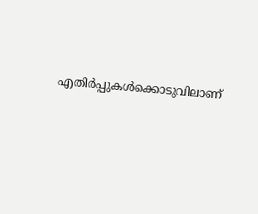എതിര്‍പ്പുകള്‍ക്കൊടുവിലാണ്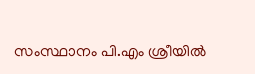സംസ്ഥാനം പി.എം ശ്രീയില്‍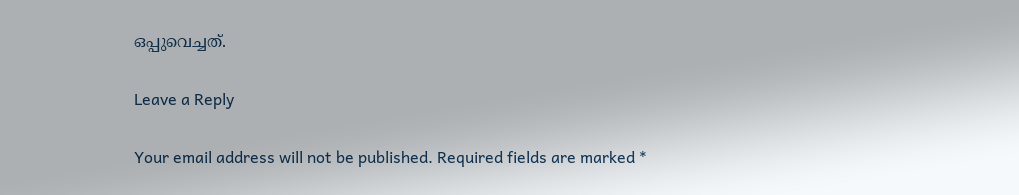ഒപ്പുവെച്ചത്.

Leave a Reply

Your email address will not be published. Required fields are marked *